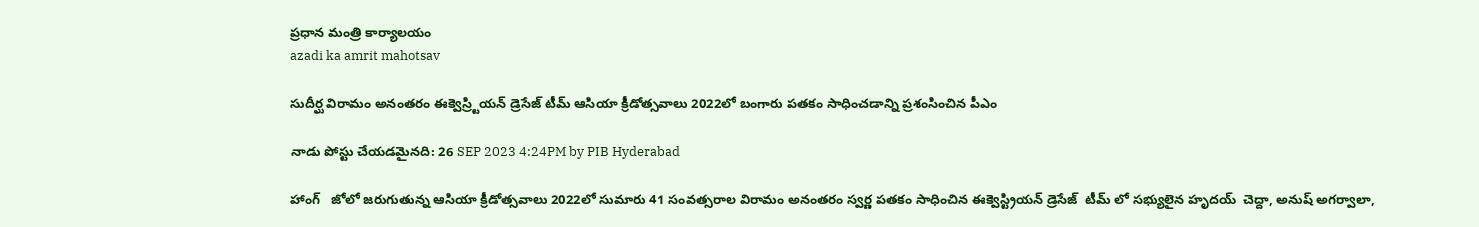ప్రధాన మంత్రి కార్యాలయం
azadi ka amrit mahotsav

సుదీర్ఘ విరామం అనంతరం ఈక్వెస్ర్టియన్ డ్రెసేజ్ టీమ్ ఆసియా క్రీడోత్సవాలు 2022లో బంగారు పతకం సాధించడాన్ని ప్రశంసించిన పీఎం

నాడు పోస్టు చేయడమైనది: 26 SEP 2023 4:24PM by PIB Hyderabad

హాంగ్   జోలో జరుగుతున్న ఆసియా క్రీడోత్సవాలు 2022లో సుమారు 41 సంవత్సరాల విరామం అనంతరం స్వర్ణ పతకం సాధించిన ఈక్వెస్ట్రియన్ డ్రెసేజ్  టీమ్ లో సభ్యులైన హృద‌య్  చెద్దా, అనుష్ అగర్వాలా,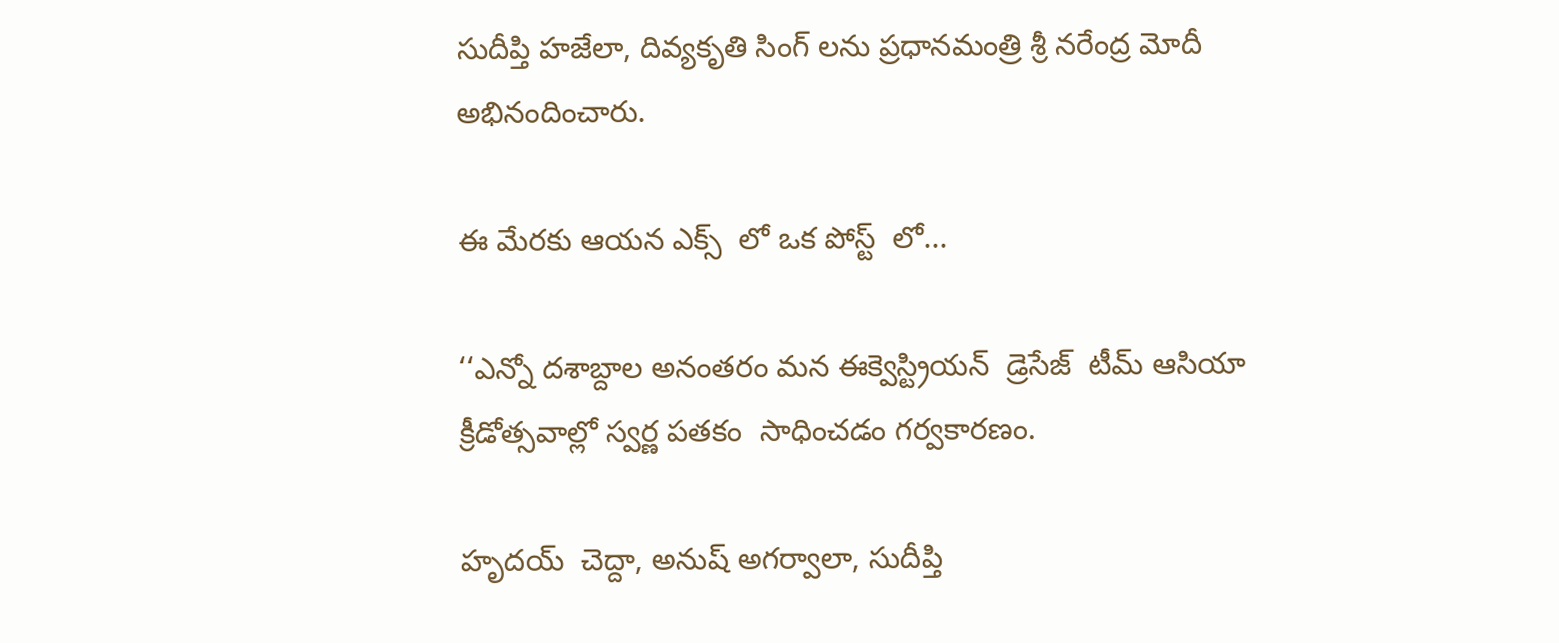సుదీప్తి హజేలా, దివ్యకృతి సింగ్ లను ప్రధానమంత్రి శ్రీ నరేంద్ర మోదీ అభినందించారు.

ఈ మేరకు ఆయన ఎక్స్  లో ఒక పోస్ట్  లో...

‘‘ఎన్నో దశాబ్దాల అనంతరం మన ఈక్వెస్ట్రియన్  డ్రెసేజ్  టీమ్ ఆసియా క్రీడోత్సవాల్లో స్వర్ణ పతకం  సాధించడం గర్వకారణం.

హృద‌య్  చెద్దా, అనుష్ అగర్వాలా, సుదీప్తి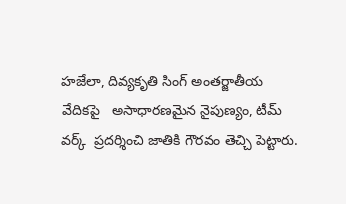హజేలా, దివ్యకృతి సింగ్ అంతర్జాతీయ వేదికపై   అసాధారణమైన నైపుణ్యం, టీమ్  వర్క్  ప్రదర్శించి జాతికి గౌరవం తెచ్చి పెట్టారు.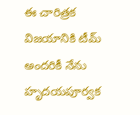ఈ చారిత్రక విజయానికి టీమ్ అందరికీ నేను హృద‌యపూర్వక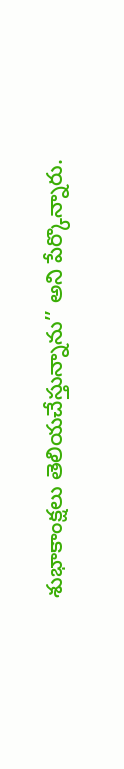శుభాకాంక్షలు తెలియచేస్తున్నాను’’ అని పేర్కొన్నారు.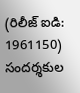(రిలీజ్ ఐడి: 1961150) సందర్శకుల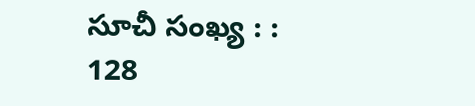సూచీ సంఖ్య : : 128